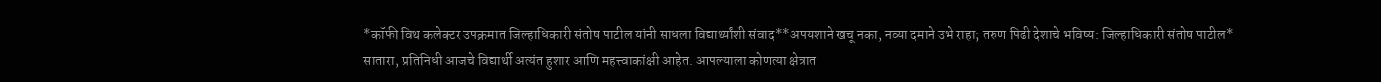*कॉफी विथ कलेक्टर उपक्रमात जिल्हाधिकारी संतोष पाटील यांनी साधला विद्यार्थ्यांशी संवाद**अपयशाने खचू नका, नव्या दमाने उभे राहा; तरुण पिढी देशाचे भविष्य: जिल्हाधिकारी संतोष पाटील*
सातारा, प्रतिनिधी आजचे विद्यार्थी अत्यंत हुशार आणि महत्त्वाकांक्षी आहेत. आपल्याला कोणत्या क्षेत्रात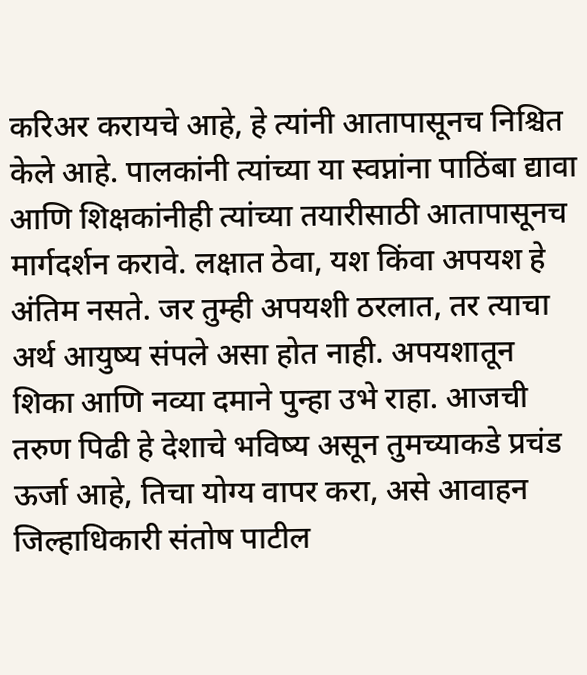करिअर करायचे आहे, हे त्यांनी आतापासूनच निश्चित केले आहे. पालकांनी त्यांच्या या स्वप्नांना पाठिंबा द्यावा आणि शिक्षकांनीही त्यांच्या तयारीसाठी आतापासूनच मार्गदर्शन करावे. लक्षात ठेवा, यश किंवा अपयश हे अंतिम नसते. जर तुम्ही अपयशी ठरलात, तर त्याचा अर्थ आयुष्य संपले असा होत नाही. अपयशातून शिका आणि नव्या दमाने पुन्हा उभे राहा. आजची तरुण पिढी हे देशाचे भविष्य असून तुमच्याकडे प्रचंड ऊर्जा आहे, तिचा योग्य वापर करा, असे आवाहन जिल्हाधिकारी संतोष पाटील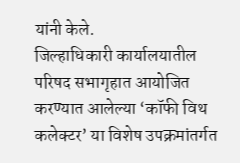यांनी केले.
जिल्हाधिकारी कार्यालयातील परिषद सभागृहात आयोजित करण्यात आलेल्या ‘कॉफी विथ कलेक्टर’ या विशेष उपक्रमांतर्गत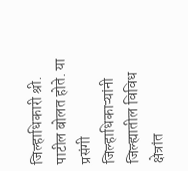जिल्हाधिकारी श्री. पाटील बोलत होते. या प्रसंगी जिल्हाधिकाऱ्यांनी जिल्ह्यातील विविध क्षेत्रांत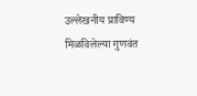उल्लेखनीय प्राविण्य मिळविलेल्या गुणवंत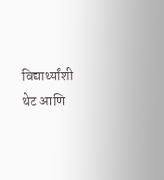विद्यार्थ्यांशी थेट आणि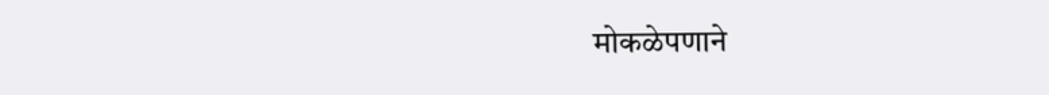मोकळेपणाने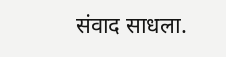संवाद साधला.